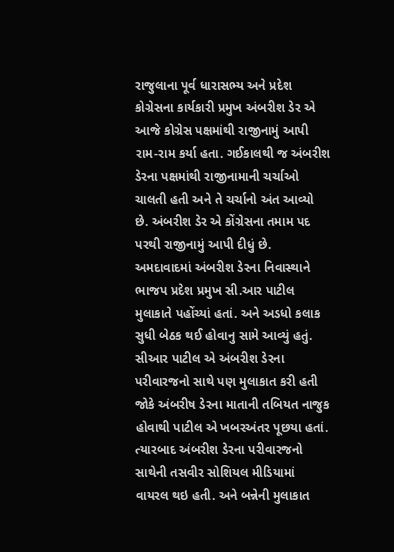રાજુલાના પૂર્વ ધારાસભ્ય અને પ્રદેશ કોગ્રેસના કાર્યકારી પ્રમુખ અંબરીશ ડેર એ આજે કોગ્રેસ પક્ષમાંથી રાજીનામું આપી રામ-રામ કર્યા હતા. ગઈકાલથી જ અંબરીશ ડેરના પક્ષમાંથી રાજીનામાની ચર્ચાઓ ચાલતી હતી અને તે ચર્ચાનો અંત આવ્યો છે. અંબરીશ ડેર એ કોંગ્રેસના તમામ પદ પરથી રાજીનામું આપી દીધું છે.
અમદાવાદમાં અંબરીશ ડેરના નિવાસ્થાને ભાજપ પ્રદેશ પ્રમુખ સી.આર પાટીલ મુલાકાતે પહોંચ્યાં હતાં. અને અડધો કલાક સુધી બેઠક થઈ હોવાનુ સામે આવ્યું હતું. સીઆર પાટીલ એ અંબરીશ ડેરના પરીવારજનો સાથે પણ મુલાકાત કરી હતી જોકે અંબરીષ ડેરના માતાની તબિયત નાજુક હોવાથી પાટીલ એ ખબરઅંતર પૂછયા હતાં. ત્યારબાદ અંબરીશ ડેરના પરીવારજનો સાથેની તસવીર સોશિયલ મીડિયામાં વાયરલ થઇ હતી. અને બન્નેની મુલાકાત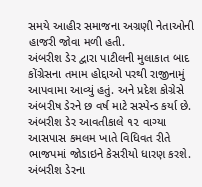સમયે આહીર સમાજના અગ્રણી નેતાઓની હાજરી જોવા મળી હતી.
અંબરીશ ડેર દ્વારા પાટીલની મુલાકાત બાદ કોંગ્રેસના તમામ હોદ્દાઓ પરથી રાજીનામું આપવામા આવ્યું હતું. અને પ્રદેશ કોગ્રેસે અંબરીષ ડેરને છ વર્ષ માટે સસ્પેન્ડ કર્યા છે. અંબરીશ ડેર આવતીકાલે ૧૨ વાગ્યા આસપાસ કમલમ ખાતે વિધિવત રીતે ભાજપમાં જોડાઇને કેસરીયો ધારણ કરશે. અંબરીશ ડેરના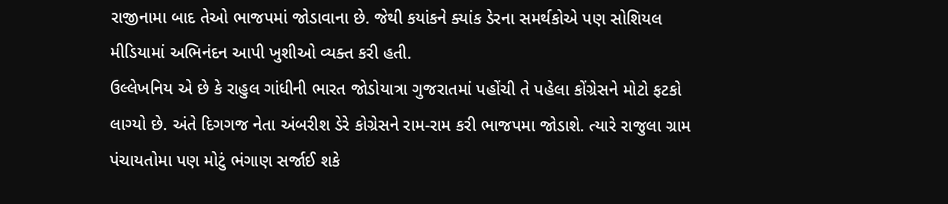રાજીનામા બાદ તેઓ ભાજપમાં જોડાવાના છે. જેથી કયાંકને ક્યાંક ડેરના સમર્થકોએ પણ સોશિયલ મીડિયામાં અભિનંદન આપી ખુશીઓ વ્યક્ત કરી હતી.
ઉલ્લેખનિય એ છે કે રાહુલ ગાંધીની ભારત જોડોયાત્રા ગુજરાતમાં પહોંચી તે પહેલા કોંગ્રેસને મોટો ફટકો લાગ્યો છે. અંતે દિગગજ નેતા અંબરીશ ડેરે કોગ્રેસને રામ-રામ કરી ભાજપમા જોડાશે. ત્યારે રાજુલા ગ્રામ પંચાયતોમા પણ મોટું ભંગાણ સર્જાઈ શકે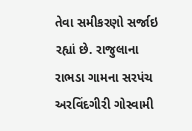તેવા સમીકરણો સર્જાઇ રહ્યાં છે. રાજુલાના રાભડા ગામના સરપંચ અરવિંદગીરી ગોસ્વામી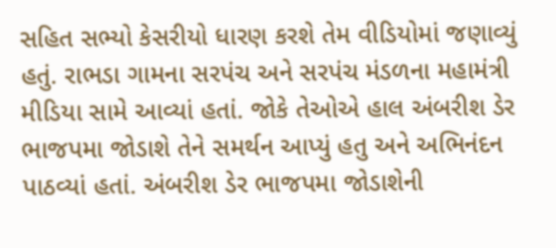સહિત સભ્યો કેસરીયો ધારણ કરશે તેમ વીડિયોમાં જણાવ્યું હતું. રાભડા ગામના સરપંચ અને સરપંચ મંડળના મહામંત્રી મીડિયા સામે આવ્યાં હતાં. જોકે તેઓએ હાલ અંબરીશ ડેર ભાજપમા જોડાશે તેને સમર્થન આપ્યું હતુ અને અભિનંદન પાઠવ્યાં હતાં. અંબરીશ ડેર ભાજપમા જોડાશેની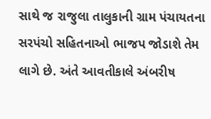સાથે જ રાજુલા તાલુકાની ગ્રામ પંચાયતના સરપંચો સહિતનાઓ ભાજપ જોડાશે તેમ લાગે છે. અંતે આવતીકાલે અંબરીષ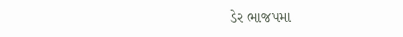ડેર ભાજપમા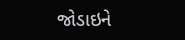જોડાઇને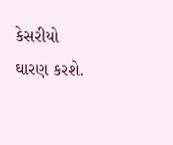કેસરીયો ઘારણ કરશે.